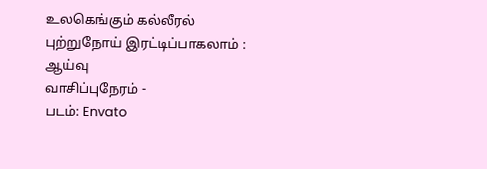உலகெங்கும் கல்லீரல் புற்றுநோய் இரட்டிப்பாகலாம் : ஆய்வு
வாசிப்புநேரம் -
படம்: Envato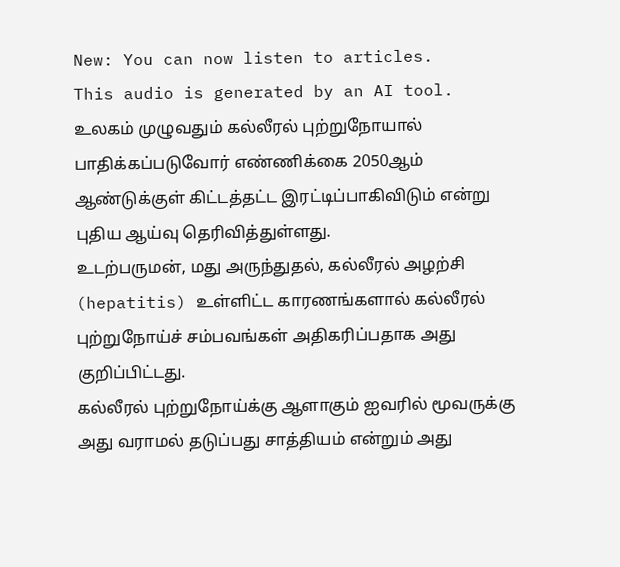New: You can now listen to articles.
This audio is generated by an AI tool.
உலகம் முழுவதும் கல்லீரல் புற்றுநோயால் பாதிக்கப்படுவோர் எண்ணிக்கை 2050ஆம் ஆண்டுக்குள் கிட்டத்தட்ட இரட்டிப்பாகிவிடும் என்று புதிய ஆய்வு தெரிவித்துள்ளது.
உடற்பருமன், மது அருந்துதல், கல்லீரல் அழற்சி (hepatitis) உள்ளிட்ட காரணங்களால் கல்லீரல் புற்றுநோய்ச் சம்பவங்கள் அதிகரிப்பதாக அது குறிப்பிட்டது.
கல்லீரல் புற்றுநோய்க்கு ஆளாகும் ஐவரில் மூவருக்கு அது வராமல் தடுப்பது சாத்தியம் என்றும் அது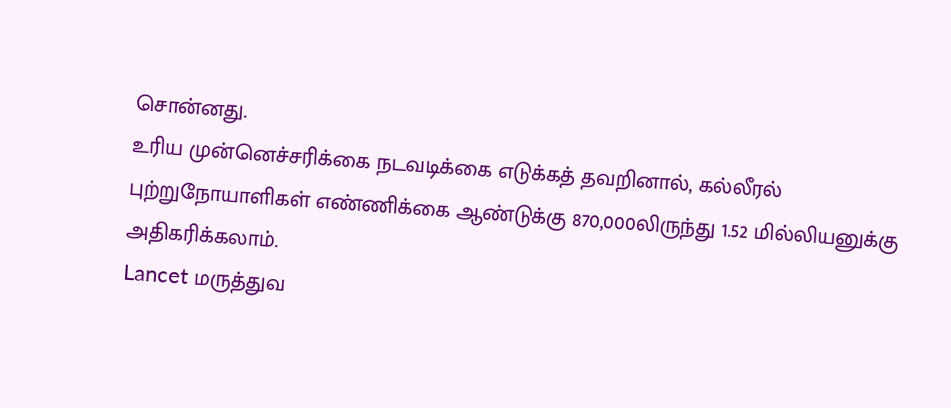சொன்னது.
உரிய முன்னெச்சரிக்கை நடவடிக்கை எடுக்கத் தவறினால், கல்லீரல் புற்றுநோயாளிகள் எண்ணிக்கை ஆண்டுக்கு 870,000லிருந்து 1.52 மில்லியனுக்கு அதிகரிக்கலாம்.
Lancet மருத்துவ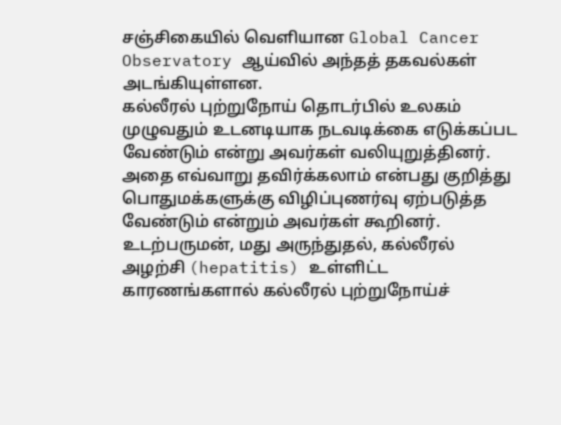சஞ்சிகையில் வெளியான Global Cancer Observatory ஆய்வில் அந்தத் தகவல்கள் அடங்கியுள்ளன.
கல்லீரல் புற்றுநோய் தொடர்பில் உலகம் முழுவதும் உடனடியாக நடவடிக்கை எடுக்கப்பட வேண்டும் என்று அவர்கள் வலியுறுத்தினர்.
அதை எவ்வாறு தவிர்க்கலாம் என்பது குறித்து பொதுமக்களுக்கு விழிப்புணர்வு ஏற்படுத்த வேண்டும் என்றும் அவர்கள் கூறினர்.
உடற்பருமன், மது அருந்துதல், கல்லீரல் அழற்சி (hepatitis) உள்ளிட்ட காரணங்களால் கல்லீரல் புற்றுநோய்ச்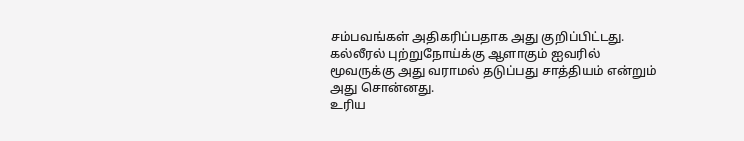சம்பவங்கள் அதிகரிப்பதாக அது குறிப்பிட்டது.
கல்லீரல் புற்றுநோய்க்கு ஆளாகும் ஐவரில் மூவருக்கு அது வராமல் தடுப்பது சாத்தியம் என்றும் அது சொன்னது.
உரிய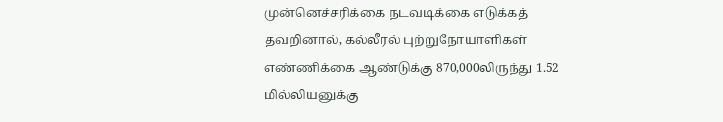முன்னெச்சரிக்கை நடவடிக்கை எடுக்கத் தவறினால், கல்லீரல் புற்றுநோயாளிகள் எண்ணிக்கை ஆண்டுக்கு 870,000லிருந்து 1.52 மில்லியனுக்கு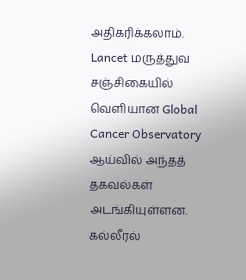அதிகரிக்கலாம்.
Lancet மருத்துவ சஞ்சிகையில் வெளியான Global Cancer Observatory ஆய்வில் அந்தத் தகவல்கள் அடங்கியுள்ளன.
கல்லீரல்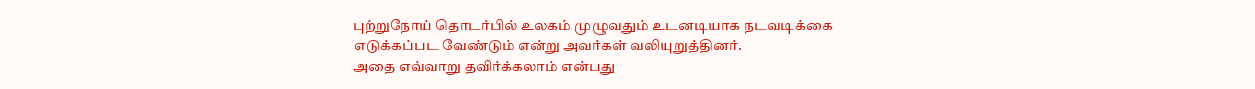புற்றுநோய் தொடர்பில் உலகம் முழுவதும் உடனடியாக நடவடிக்கை எடுக்கப்பட வேண்டும் என்று அவர்கள் வலியுறுத்தினர்.
அதை எவ்வாறு தவிர்க்கலாம் என்பது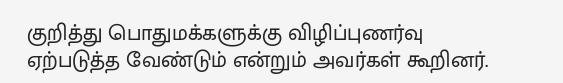குறித்து பொதுமக்களுக்கு விழிப்புணர்வு ஏற்படுத்த வேண்டும் என்றும் அவர்கள் கூறினர்.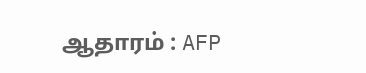ஆதாரம் : AFP